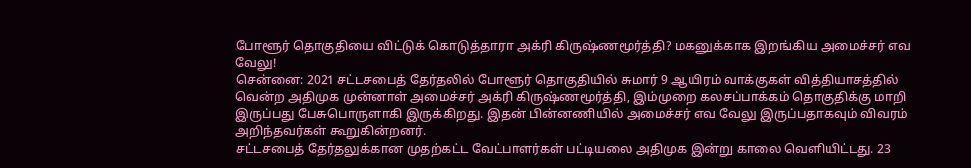போளூர் தொகுதியை விட்டுக் கொடுத்தாரா அக்ரி கிருஷ்ணமூர்த்தி? மகனுக்காக இறங்கிய அமைச்சர் எவ வேலு!
சென்னை: 2021 சட்டசபைத் தேர்தலில் போளூர் தொகுதியில் சுமார் 9 ஆயிரம் வாக்குகள் வித்தியாசத்தில் வென்ற அதிமுக முன்னாள் அமைச்சர் அக்ரி கிருஷ்ணமூர்த்தி, இம்முறை கலசப்பாக்கம் தொகுதிக்கு மாறி இருப்பது பேசுபொருளாகி இருக்கிறது. இதன் பின்னணியில் அமைச்சர் எவ வேலு இருப்பதாகவும் விவரம் அறிந்தவர்கள் கூறுகின்றனர்.
சட்டசபைத் தேர்தலுக்கான முதற்கட்ட வேட்பாளர்கள் பட்டியலை அதிமுக இன்று காலை வெளியிட்டது. 23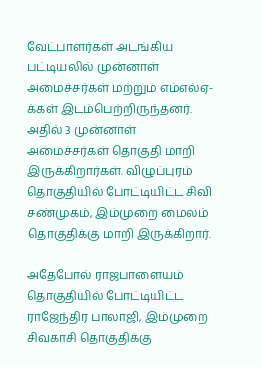வேட்பாளர்கள் அடங்கிய பட்டியலில் முன்னாள் அமைச்சர்கள் மற்றும் எம்எல்ஏ-க்கள் இடம்பெற்றிருந்தனர். அதில் 3 முன்னாள் அமைச்சர்கள் தொகுதி மாறி இருக்கிறார்கள். விழுப்புரம் தொகுதியில் போட்டியிட்ட சிவி சண்முகம், இம்முறை மைலம் தொகுதிக்கு மாறி இருக்கிறார்.

அதேபோல் ராஜபாளையம் தொகுதியில் போட்டியிட்ட ராஜேந்திர பாலாஜி, இம்முறை சிவகாசி தொகுதிக்கு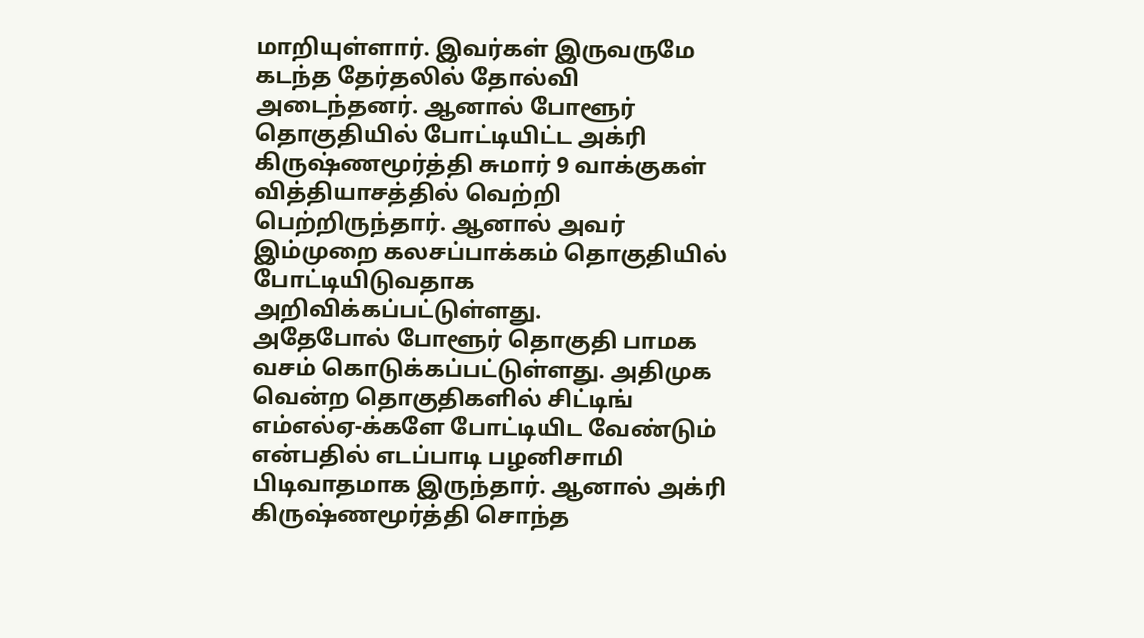மாறியுள்ளார். இவர்கள் இருவருமே கடந்த தேர்தலில் தோல்வி அடைந்தனர். ஆனால் போளூர் தொகுதியில் போட்டியிட்ட அக்ரி கிருஷ்ணமூர்த்தி சுமார் 9 வாக்குகள் வித்தியாசத்தில் வெற்றி பெற்றிருந்தார். ஆனால் அவர் இம்முறை கலசப்பாக்கம் தொகுதியில் போட்டியிடுவதாக அறிவிக்கப்பட்டுள்ளது.
அதேபோல் போளூர் தொகுதி பாமக வசம் கொடுக்கப்பட்டுள்ளது. அதிமுக வென்ற தொகுதிகளில் சிட்டிங் எம்எல்ஏ-க்களே போட்டியிட வேண்டும் என்பதில் எடப்பாடி பழனிசாமி பிடிவாதமாக இருந்தார். ஆனால் அக்ரி கிருஷ்ணமூர்த்தி சொந்த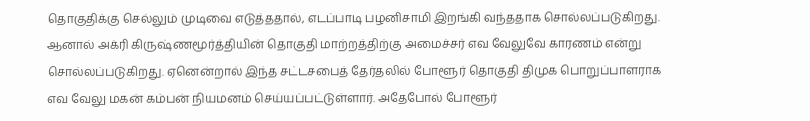தொகுதிக்கு செல்லும் முடிவை எடுத்ததால், எடப்பாடி பழனிசாமி இறங்கி வந்ததாக சொல்லப்படுகிறது.
ஆனால் அக்ரி கிருஷ்ணமூர்த்தியின் தொகுதி மாற்றத்திற்கு அமைச்சர் எவ வேலுவே காரணம் என்று சொல்லப்படுகிறது. ஏனென்றால் இந்த சட்டசபைத் தேர்தலில் போளூர் தொகுதி திமுக பொறுப்பாளராக எவ வேலு மகன் கம்பன் நியமனம் செய்யப்பட்டுள்ளார். அதேபோல் போளூர்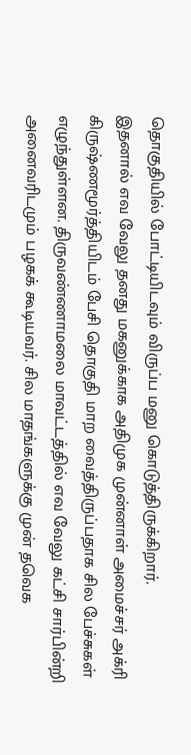தொகுதியில் போட்டியிடவும் விருப்ப மனு கொடுத்திருக்கிறார்.
இதனால் எவ வேலு தனது மகனுக்காக அதிமுக முன்னாள் அமைச்சர் அக்ரி கிருஷ்ணமூர்த்தியிடம் பேசி தொகுதி மாற வைத்திருப்பதாக சில பேச்சுகள் எழுந்துள்ளன. திருவண்ணாமலை மாவட்டத்தில் எவ வேலு கட்சி சார்பின்றி அனைவரிடமும் பழகக் கூடியவர். சில மாதங்களுக்கு முன் தவெக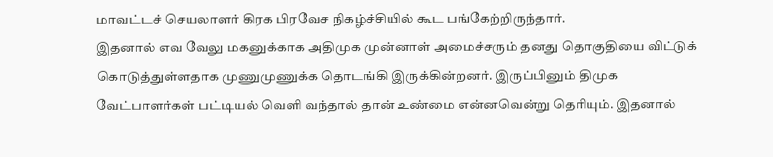மாவட்டச் செயலாளர் கிரக பிரவேச நிகழ்ச்சியில் கூட பங்கேற்றிருந்தார்.
இதனால் எவ வேலு மகனுக்காக அதிமுக முன்னாள் அமைச்சரும் தனது தொகுதியை விட்டுக் கொடுத்துள்ளதாக முணுமுணுக்க தொடங்கி இருக்கின்றனர். இருப்பினும் திமுக வேட்பாளர்கள் பட்டியல் வெளி வந்தால் தான் உண்மை என்னவென்று தெரியும். இதனால்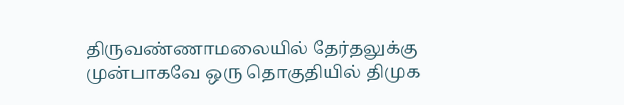திருவண்ணாமலையில் தேர்தலுக்கு முன்பாகவே ஒரு தொகுதியில் திமுக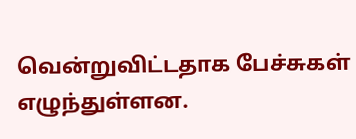வென்றுவிட்டதாக பேச்சுகள் எழுந்துள்ளன.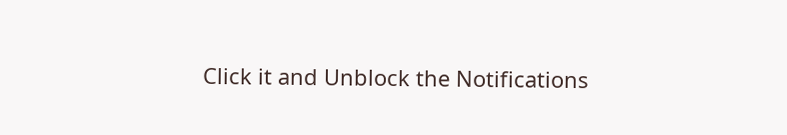Click it and Unblock the Notifications